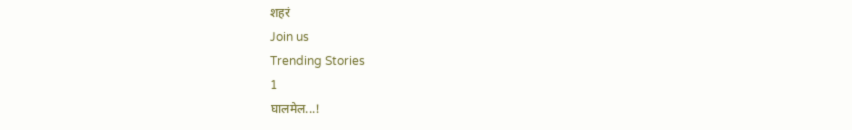शहरं
Join us
Trending Stories
1
घालमेल...!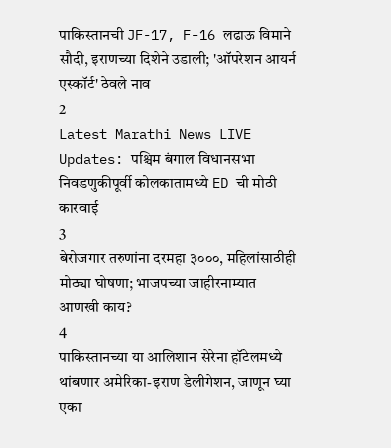पाकिस्तानची JF-17, F-16 लढाऊ विमाने सौदी, इराणच्या दिशेने उडाली; 'ऑपरेशन आयर्न एस्कॉर्ट' ठेवले नाव
2
Latest Marathi News LIVE Updates: पश्चिम बंगाल विधानसभा निवडणुकीपूर्वी कोलकातामध्ये ED ची मोठी कारवाई
3
बेरोजगार तरुणांना दरमहा ३०००, महिलांसाठीही मोठ्या घोषणा; भाजपच्या जाहीरनाम्यात आणखी काय?
4
पाकिस्तानच्या या आलिशान सेरेना हॉटेलमध्ये थांबणार अमेरिका-इराण डेलीगेशन, जाणून घ्या एका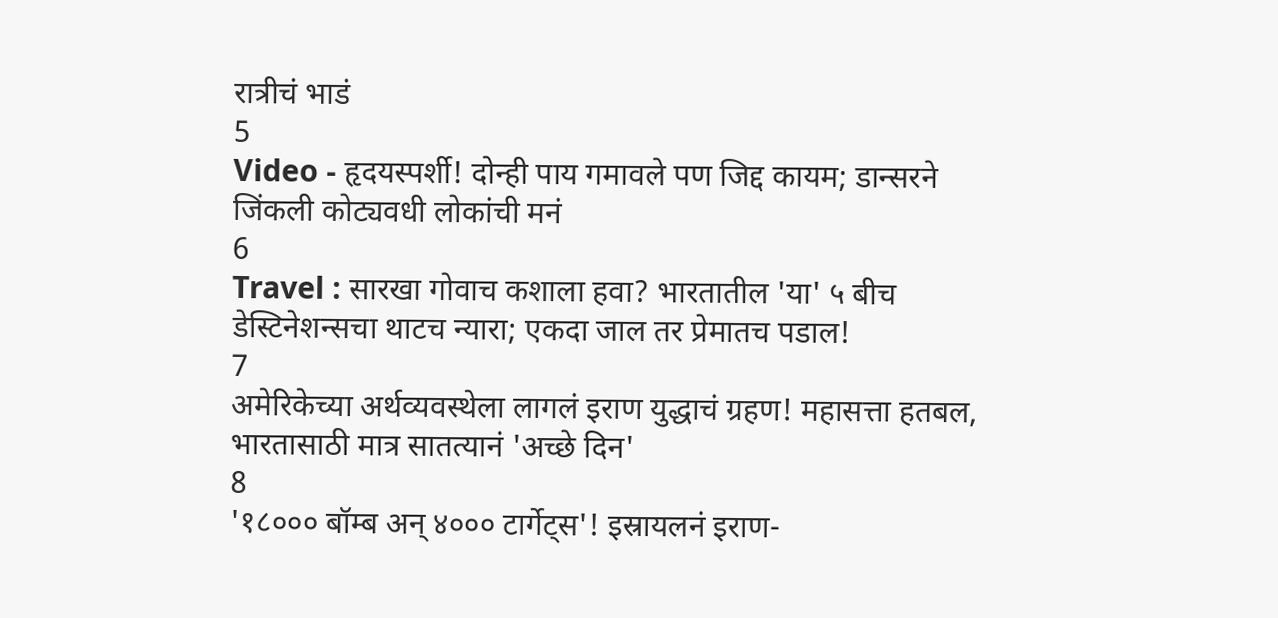रात्रीचं भाडं
5
Video - हृदयस्पर्शी! दोन्ही पाय गमावले पण जिद्द कायम; डान्सरने जिंकली कोट्यवधी लोकांची मनं
6
Travel : सारखा गोवाच कशाला हवा? भारतातील 'या' ५ बीच डेस्टिनेशन्सचा थाटच न्यारा; एकदा जाल तर प्रेमातच पडाल!
7
अमेरिकेच्या अर्थव्यवस्थेला लागलं इराण युद्धाचं ग्रहण! महासत्ता हतबल, भारतासाठी मात्र सातत्यानं 'अच्छे दिन'
8
'१८००० बॉम्ब अन् ४००० टार्गेट्स'! इस्रायलनं इराण-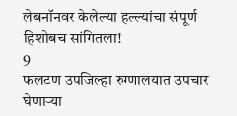लेबनॉनवर केलेल्या हल्ल्यांचा संपूर्ण हिशोबच सांगितला!
9
फलटण उपजिल्हा रुग्णालयात उपचार घेणाऱ्या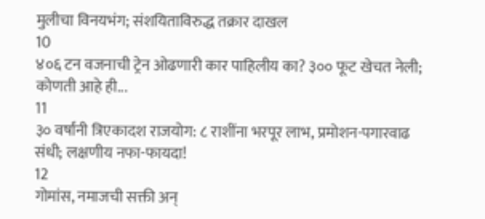मुलीचा विनयभंग; संशयिताविरुद्ध तक्रार दाखल
10
४०६ टन वजनाची ट्रेन ओढणारी कार पाहिलीय का? ३०० फूट खेचत नेली; कोणती आहे ही...
11
३० वर्षांनी त्रिएकादश राजयोग: ८ राशींना भरपूर लाभ, प्रमोशन-पगारवाढ संधी; लक्षणीय नफा-फायदा!
12
गोमांस, नमाजची सक्ती अन्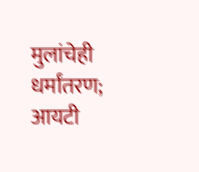मुलांचेही धर्मांतरण; आयटी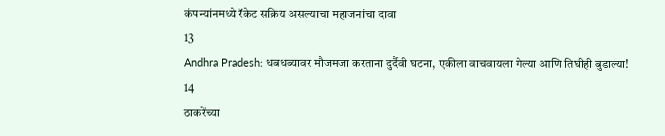कंपन्यांनमध्ये रॅकेट सक्रिय असल्याचा महाजनांचा दावा
13
Andhra Pradesh: धबधब्यावर मौजमजा करताना दुर्दैवी घटना, एकीला वाचवायला गेल्या आणि तिघीही बुडाल्या!
14
ठाकरेंच्या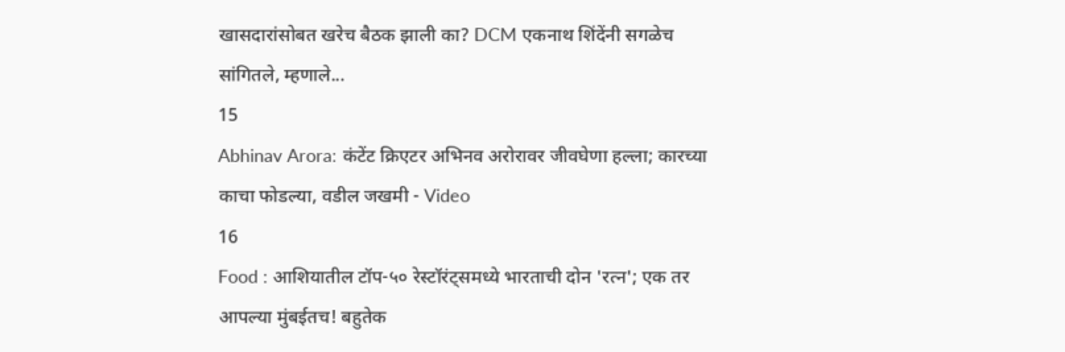खासदारांसोबत खरेच बैठक झाली का? DCM एकनाथ शिंदेंनी सगळेच सांगितले, म्हणाले...
15
Abhinav Arora: कंटेंट क्रिएटर अभिनव अरोरावर जीवघेणा हल्ला; कारच्या काचा फोडल्या, वडील जखमी - Video
16
Food : आशियातील टॉप-५० रेस्टॉरंट्समध्ये भारताची दोन 'रत्न'; एक तर आपल्या मुंबईतच! बहुतेक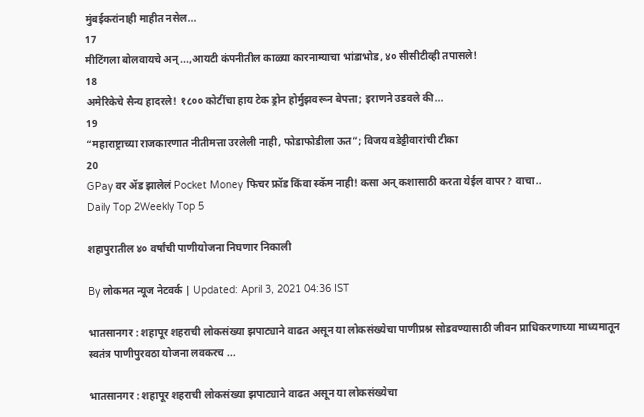मुंबईकरांनाही माहीत नसेल...
17
मीटिंगला बोलवायचे अन्...,आयटी कंपनीतील काळ्या कारनाम्याचा भांडाभोड, ४० सीसीटीव्ही तपासले!
18
अमेरिकेचे सैन्य हादरले! १८०० कोटींचा हाय टेक ड्रोन होर्मुझवरून बेपत्ता; इराणने उडवले की...
19
“महाराष्ट्राच्या राजकारणात नीतीमत्ता उरलेली नाही, फोडाफोडीला ऊत”; विजय वडेट्टीवारांची टीका
20
GPay वर ॲड झालेलं Pocket Money फिचर फ्रॉड किंवा स्कॅम नाही! कसा अन् कशासाठी करता येईल वापर? वाचा..
Daily Top 2Weekly Top 5

शहापुरातील ४० वर्षांची पाणीयोजना निघणार निकाली

By लोकमत न्यूज नेटवर्क | Updated: April 3, 2021 04:36 IST

भातसानगर : शहापूर शहराची लोकसंख्या झपाट्याने वाढत असून या लोकसंख्येचा पाणीप्रश्न सोडवण्यासाठी जीवन प्राधिकरणाच्या माध्यमातून स्वतंत्र पाणीपुरवठा योजना लवकरच ...

भातसानगर : शहापूर शहराची लोकसंख्या झपाट्याने वाढत असून या लोकसंख्येचा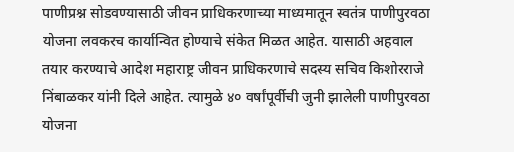पाणीप्रश्न सोडवण्यासाठी जीवन प्राधिकरणाच्या माध्यमातून स्वतंत्र पाणीपुरवठा योजना लवकरच कार्यान्वित होण्याचे संकेत मिळत आहेत. यासाठी अहवाल तयार करण्याचे आदेश महाराष्ट्र जीवन प्राधिकरणाचे सदस्य सचिव किशोरराजे निंबाळकर यांनी दिले आहेत. त्यामुळे ४० वर्षांपूर्वीची जुनी झालेली पाणीपुरवठा योजना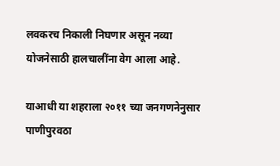लवकरच निकाली निघणार असून नव्या योजनेसाठी हालचालींना वेग आला आहे.

याआधी या शहराला २०११ च्या जनगणनेनुसार पाणीपुरवठा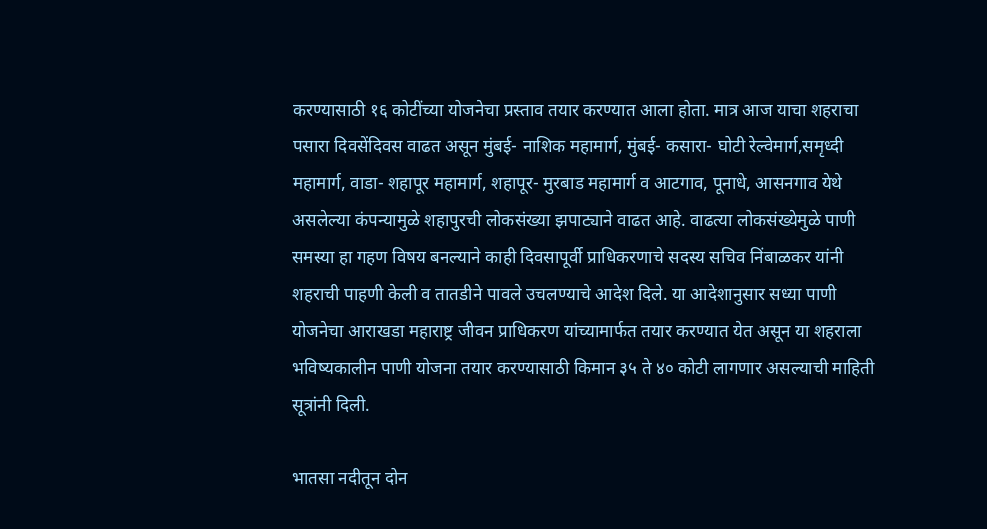करण्यासाठी १६ कोटींच्या योजनेचा प्रस्ताव तयार करण्यात आला होता. मात्र आज याचा शहराचा पसारा दिवसेंदिवस वाढत असून मुंबई- नाशिक महामार्ग, मुंबई- कसारा- घोटी रेल्वेमार्ग,समृध्दी महामार्ग, वाडा- शहापूर महामार्ग, शहापूर- मुरबाड महामार्ग व आटगाव, पूनाधे, आसनगाव येथे असलेल्या कंपन्यामुळे शहापुरची लोकसंख्या झपाट्याने वाढत आहे. वाढत्या लोकसंख्येमुळे पाणी समस्या हा गहण विषय बनल्याने काही दिवसापूर्वी प्राधिकरणाचे सदस्य सचिव निंबाळकर यांनी शहराची पाहणी केली व तातडीने पावले उचलण्याचे आदेश दिले. या आदेशानुसार सध्या पाणी योजनेचा आराखडा महाराष्ट्र जीवन प्राधिकरण यांच्यामार्फत तयार करण्यात येत असून या शहराला भविष्यकालीन पाणी योजना तयार करण्यासाठी किमान ३५ ते ४० कोटी लागणार असल्याची माहिती सूत्रांनी दिली.

भातसा नदीतून दोन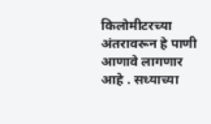किलोमीटरच्या अंतरावरून हे पाणी आणावे लागणार आहे . सध्याच्या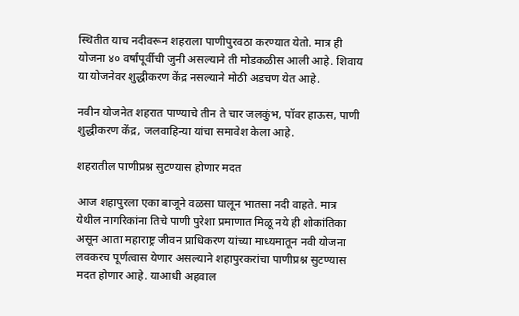स्थितीत याच नदीवरून शहराला पाणीपुरवठा करण्यात येतो. मात्र ही योजना ४० वर्षांपूर्वीची जुनी असल्याने ती मोडकळीस आली आहे. शिवाय या योजनेवर शुद्धीकरण केंद्र नसल्याने मोठी अडचण येत आहे.

नवीन योजनेत शहरात पाण्याचे तीन ते चार जलकुंभ, पॉवर हाऊस, पाणी शुद्धीकरण केंद्र, जलवाहिन्या यांचा समावेश केला आहे.

शहरातील पाणीप्रश्न सुटण्यास होणार मदत

आज शहापुरला एका बाजूने वळसा घालून भातसा नदी वाहते. मात्र येथील नागरिकांना तिचे पाणी पुरेशा प्रमाणात मिळू नये ही शोकांतिका असून आता महाराष्ट्र जीवन प्राधिकरण यांच्या माध्यमातून नवी योजना लवकरच पूर्णत्वास येणार असल्याने शहापुरकरांचा पाणीप्रश्न सुटण्यास मदत होणार आहे. याआधी अहवाल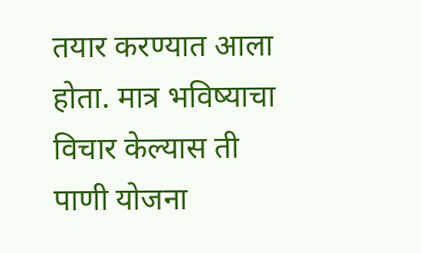तयार करण्यात आला होता. मात्र भविष्याचा विचार केल्यास ती पाणी योजना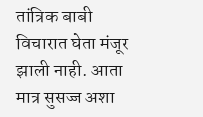तांत्रिक बाबी विचारात घेता मंजूर झाली नाही. आता मात्र सुसज्ज अशा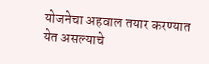योजनेचा अहवाल तयार करण्यात येत असल्याचे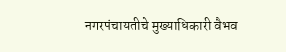नगरपंचायतीचे मुख्याधिकारी वैभव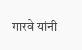गारवे यांनी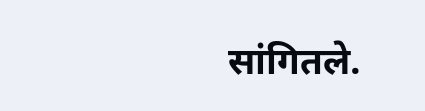सांगितले.